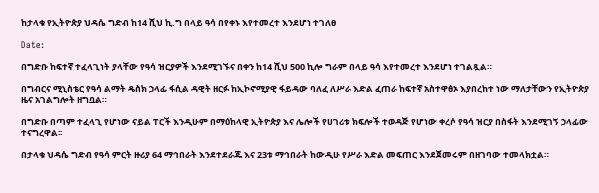ከታላቁ የኢትዮጵያ ህዳሴ ግድብ ከ14 ሺህ ኪ.ግ በላይ ዓሳ በየቀኑ እየተመረተ እንደሆነ ተገለፀ

Date:

በግድቡ ከፍተኛ ተፈላጊነት ያላቸው የዓሳ ዝርያዎች እንደሚገኙና በቀን ከ14 ሺህ 500 ኪሎ ግራም በላይ ዓሳ እየተመረተ እንደሆነ ተገልጿል።

በግብርና ሚኒስቴር የዓሳ ልማት ዴስክ ኃላፊ ፋሲል ዳዊት ዘርፉ ከኢኮኖሚያዊ ፋይዳው ባለፈ ለሥራ እድል ፈጠራ ከፍተኛ አስተዋፅኦ እያበረከተ ነው ማለታቸውን የኢትዮጵያ ዜና አገልግሎት ዘግቧል።

በግድቡ በጣም ተፈላጊ የሆነው ናይል ፐርች እንዲሁም በማዕከላዊ ኢትዮጵያ እና ሌሎች የሀገሪቱ ክፍሎች ተወዳጅ የሆነው ቀረሶ የዓሳ ዝርያ በስፋት እንደሚገኝ ኃላፊው ተናግረዋል፡፡

በታላቁ ህዳሴ ግድብ የዓሳ ምርት ዙሪያ 64 ማኅበራት እንደተደራጁ እና 23ቱ ማኅበራት ከውዲሁ የሥራ እድል መፍጠር እንደጀመሩም በዘገባው ተመላክቷል።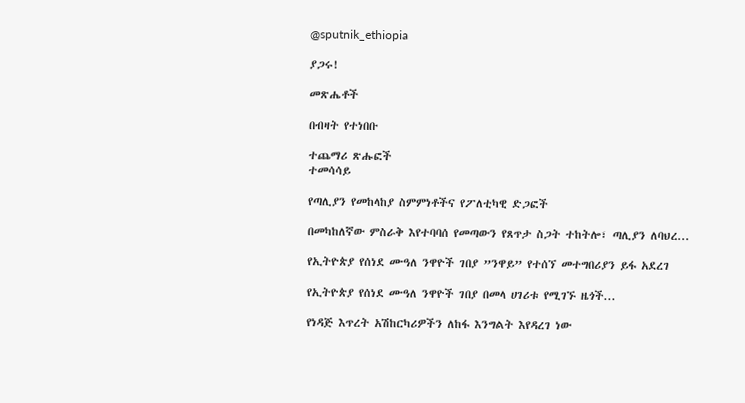@sputnik_ethiopia

ያጋሩ!

መጽሔቶች

በብዛት የተነበቡ

ተጨማሪ ጽሑፎች
ተመሳሳይ

የጣሊያን የመከላከያ ስምምነቶችና የፖለቲካዊ ድጋፎች

በመካከለኛው ምስራቅ እየተባባሰ የመጣውን የጸጥታ ስጋት ተከትሎ፣ ጣሊያን ለባህረ...

የኢትዮጵያ የሰነደ ሙዓለ ንዋዮች ገበያ ”ንዋይ” የተሰኘ መተግበሪያን ይፋ አደረገ

የኢትዮጵያ የሰነደ ሙዓለ ንዋዮች ገበያ በመላ ሀገሪቱ የሚገኙ ዜጎች...

የነዳጅ እጥረት አሽከርካሪዎችን ለከፋ እንግልት እየዳረገ ነው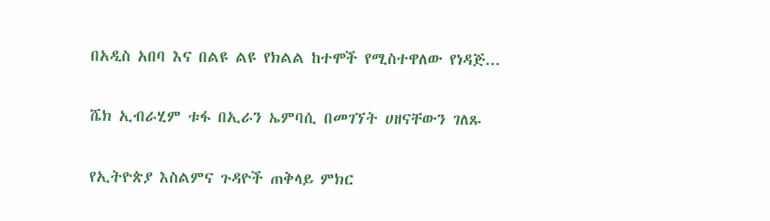በአዲስ አበባ እና በልዩ ልዩ የክልል ከተሞች የሚስተዋለው የነዳጅ...

ሼክ ኢብራሂም ቱፋ በኢራን ኤምባሲ በመገኘት ሀዘናቸውን ገለጹ

የኢትዮጵያ እስልምና ጉዳዮች ጠቅላይ ምክር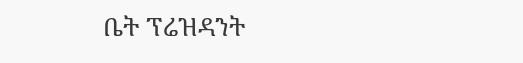ቤት ፕሬዝዳንት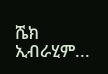ሼክ ኢብራሂም...